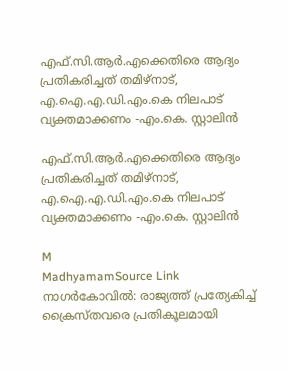എഫ്.സി.ആർ.എക്കെതിരെ ആദ്യം പ്രതികരിച്ചത് തമിഴ്‌നാട്, എ.ഐ.എ.ഡി.എം.കെ നിലപാട് വ്യക്തമാക്കണം -എം.കെ. സ്റ്റാലിൻ

എഫ്.സി.ആർ.എക്കെതിരെ ആദ്യം പ്രതികരിച്ചത് തമിഴ്‌നാട്, എ.ഐ.എ.ഡി.എം.കെ നിലപാട് വ്യക്തമാക്കണം -എം.കെ. സ്റ്റാലിൻ

M
MadhyamamSource Link
നാഗർകോവിൽ: രാജ്യത്ത് പ്രത്യേകിച്ച് ക്രൈസ്‌തവരെ പ്രതികൂലമായി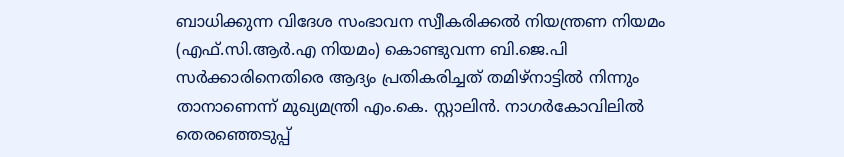ബാധിക്കുന്ന വിദേശ സംഭാവന സ്വീകരിക്കല്‍ നിയന്ത്രണ നിയമം (എഫ്.സി.ആർ.എ നിയമം) കൊണ്ടുവന്ന ബി.ജെ.പി സർക്കാരിനെതിരെ ആദ്യം പ്രതികരിച്ചത് തമിഴ്‌നാട്ടിൽ നിന്നും താനാണെന്ന് മുഖ്യമന്ത്രി എം.കെ. സ്റ്റാലിൻ. നാഗർകോവിലിൽ തെരഞ്ഞെടുപ്പ്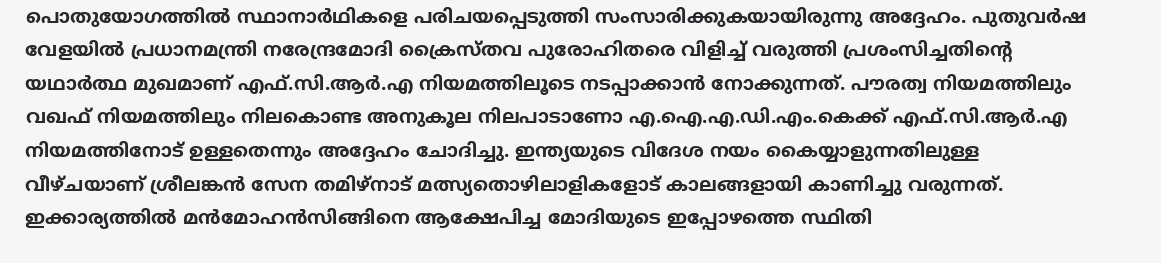പൊതുയോഗത്തിൽ സ്ഥാനാർഥികളെ പരിചയപ്പെടുത്തി സംസാരിക്കുകയായിരുന്നു അദ്ദേഹം. പുതുവർഷ വേളയിൽ പ്രധാനമന്ത്രി നരേന്ദ്രമോദി ക്രൈസ്‌തവ പുരോഹിതരെ വിളിച്ച് വരുത്തി പ്രശംസിച്ചതിന്റെ യഥാർത്ഥ മുഖമാണ് എഫ്.സി.ആർ.എ നിയമത്തിലൂടെ നടപ്പാക്കാൻ നോക്കുന്നത്. പൗരത്വ നിയമത്തിലും വഖഫ് നിയമത്തിലും നിലകൊണ്ട അനുകൂല നിലപാടാണോ എ.ഐ.എ.ഡി.എം.കെക്ക് എഫ്.സി.ആർ.എ നിയമത്തിനോട് ഉള്ളതെന്നും അദ്ദേഹം ചോദിച്ചു. ഇന്ത്യയുടെ വിദേശ നയം കൈയ്യാളുന്നതിലുള്ള വീഴ്ചയാണ് ശ്രീലങ്കൻ സേന തമിഴ്നാട് മത്സ്യതൊഴിലാളികളോട് കാലങ്ങളായി കാണിച്ചു വരുന്നത്. ഇക്കാര്യത്തിൽ മൻമോഹൻസിങ്ങിനെ ആക്ഷേപിച്ച മോദിയുടെ ഇപ്പോഴത്തെ സ്ഥിതി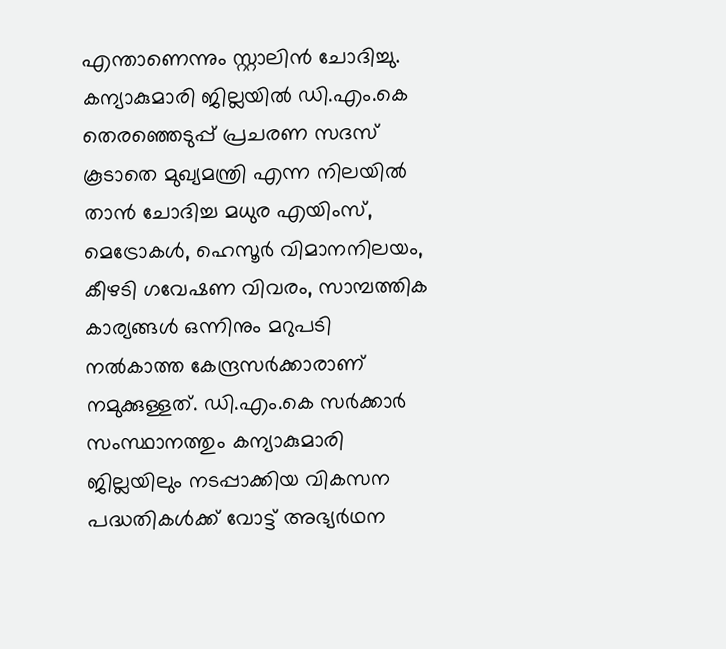എന്താണെന്നും സ്റ്റാലിൻ ചോദിച്ചു. കന്യാകുമാരി ജില്ലയിൽ ഡി.എം.കെ തെരഞ്ഞെടുപ്പ് പ്രചരണ സദസ് കൂടാതെ മുഖ്യമന്ത്രി എന്ന നിലയിൽ താൻ ചോദിച്ച മധുര എയിംസ്, മെട്രോകൾ, ഹെസൂർ വിമാനനിലയം, കീഴടി ഗവേഷണ വിവരം, സാമ്പത്തിക കാര്യങ്ങൾ ഒന്നിനും മറുപടി നൽകാത്ത കേന്ദ്രസർക്കാരാണ് നമുക്കുള്ളത്. ഡി.എം.കെ സർക്കാർ സംസ്ഥാനത്തും കന്യാകുമാരി ജില്ലയിലും നടപ്പാക്കിയ വികസന പദ്ധതികൾക്ക് വോട്ട് അഭ്യർഥന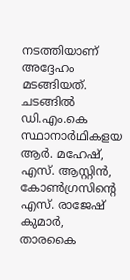നടത്തിയാണ് അദ്ദേഹം മടങ്ങിയത്. ചടങ്ങിൽ ഡി.എം.കെ സ്ഥാനാർഥികളയ ആർ. മഹേഷ്, എസ്. ആസ്റ്റിൻ, കോൺഗ്രസിന്റെ എസ്. രാജേഷ് കുമാർ, താരകൈ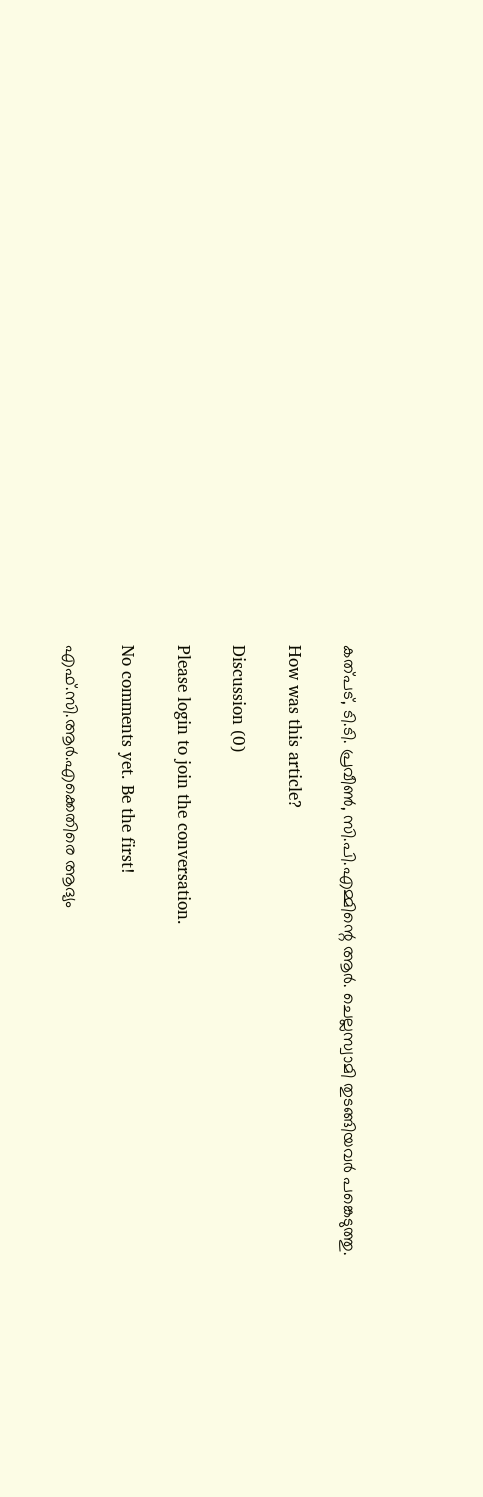കത്പട്, ടി.ടി. പ്രവീൺ, സി.പി.എമ്മിന്റെ ആർ. ചെല്ലസ്വാമി തുടങ്ങിയവർ പങ്കെടുത്തു.

How was this article?

Discussion (0)

Please login to join the conversation.

No comments yet. Be the first!

എഫ്.സി.ആർ.എക്കെതിരെ ആദ്യം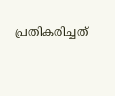പ്രതികരിച്ചത്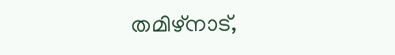തമിഴ്‌നാട്,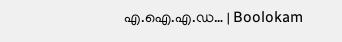എ.ഐ.എ.ഡ… | Boolokam